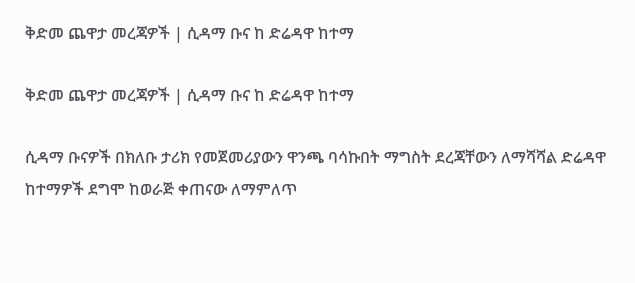ቅድመ ጨዋታ መረጃዎች | ሲዳማ ቡና ከ ድሬዳዋ ከተማ

ቅድመ ጨዋታ መረጃዎች | ሲዳማ ቡና ከ ድሬዳዋ ከተማ

ሲዳማ ቡናዎች በክለቡ ታሪክ የመጀመሪያውን ዋንጫ ባሳኩበት ማግስት ደረጃቸውን ለማሻሻል ድሬዳዋ ከተማዎች ደግሞ ከወራጅ ቀጠናው ለማምለጥ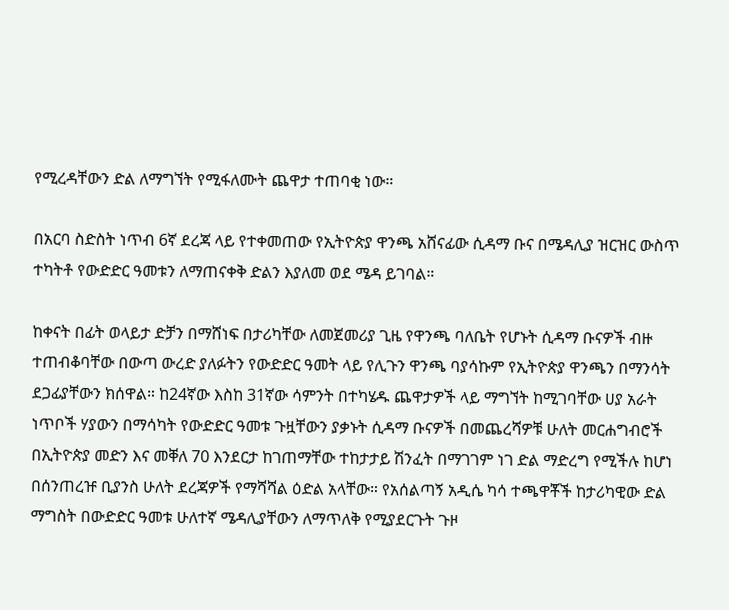የሚረዳቸውን ድል ለማግኘት የሚፋለሙት ጨዋታ ተጠባቂ ነው።

በአርባ ስድስት ነጥብ 6ኛ ደረጃ ላይ የተቀመጠው የኢትዮጵያ ዋንጫ አሸናፊው ሲዳማ ቡና በሜዳሊያ ዝርዝር ውስጥ ተካትቶ የውድድር ዓመቱን ለማጠናቀቅ ድልን እያለመ ወደ ሜዳ ይገባል።

ከቀናት በፊት ወላይታ ድቻን በማሸነፍ በታሪካቸው ለመጀመሪያ ጊዜ የዋንጫ ባለቤት የሆኑት ሲዳማ ቡናዎች ብዙ ተጠብቆባቸው በውጣ ውረድ ያለፉትን የውድድር ዓመት ላይ የሊጉን ዋንጫ ባያሳኩም የኢትዮጵያ ዋንጫን በማንሳት ደጋፊያቸውን ክሰዋል። ከ24ኛው እስከ 31ኛው ሳምንት በተካሄዱ ጨዋታዎች ላይ ማግኘት ከሚገባቸው ሀያ አራት ነጥቦች ሃያውን በማሳካት የውድድር ዓመቱ ጉዟቸውን ያቃኑት ሲዳማ ቡናዎች በመጨረሻዎቹ ሁለት መርሐግብሮች በኢትዮጵያ መድን እና መቐለ 70 እንደርታ ከገጠማቸው ተከታታይ ሽንፈት በማገገም ነገ ድል ማድረግ የሚችሉ ከሆነ በሰንጠረዡ ቢያንስ ሁለት ደረጃዎች የማሻሻል ዕድል አላቸው። የአሰልጣኝ አዲሴ ካሳ ተጫዋቾች ከታሪካዊው ድል ማግስት በውድድር ዓመቱ ሁለተኛ ሜዳሊያቸውን ለማጥለቅ የሚያደርጉት ጉዞ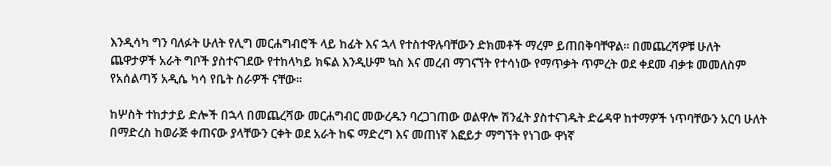እንዲሳካ ግን ባለፉት ሁለት የሊግ መርሐግብሮች ላይ ከፊት እና ኋላ የተስተዋሉባቸውን ድክመቶች ማረም ይጠበቅባቸዋል። በመጨረሻዎቹ ሁለት ጨዋታዎች አራት ግቦች ያስተናገደው የተከላካይ ክፍል እንዲሁም ኳስ እና መረብ ማገናኘት የተሳነው የማጥቃት ጥምረት ወደ ቀደመ ብቃቱ መመለስም የአሰልጣኝ አዲሴ ካሳ የቤት ስራዎች ናቸው።

ከሦስት ተከታታይ ድሎች በኋላ በመጨረሻው መርሐግብር መውረዱን ባረጋገጠው ወልዋሎ ሽንፈት ያስተናገዱት ድሬዳዋ ከተማዎች ነጥባቸውን አርባ ሁለት በማድረስ ከወራጅ ቀጠናው ያላቸውን ርቀት ወደ አራት ከፍ ማድረግ እና መጠነኛ እፎይታ ማግኘት የነገው ዋነኛ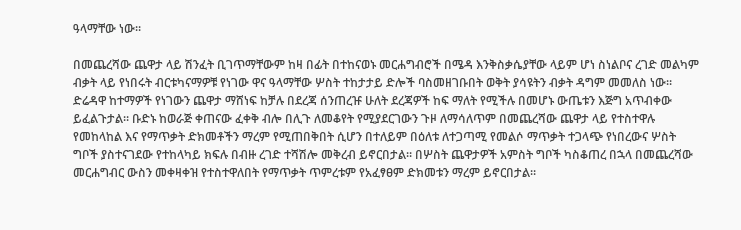ዓላማቸው ነው።

በመጨረሻው ጨዋታ ላይ ሽንፈት ቢገጥማቸውም ከዛ በፊት በተከናወኑ መርሐግብሮች በሜዳ እንቅስቃሴያቸው ላይም ሆነ ስነልቦና ረገድ መልካም ብቃት ላይ የነበሩት ብርቱካናማዎቹ የነገው ዋና ዓላማቸው ሦስት ተከታታይ ድሎች ባስመዘገቡበት ወቅት ያሳዩትን ብቃት ዳግም መመለስ ነው። ድሬዳዋ ከተማዎች የነገውን ጨዋታ ማሸነፍ ከቻሉ በደረጃ ሰንጠረዡ ሁለት ደረጃዎች ከፍ ማለት የሚችሉ በመሆኑ ውጤቱን እጅግ አጥብቀው ይፈልጉታል። ቡድኑ ከወራጅ ቀጠናው ፈቀቅ ብሎ በሊጉ ለመቆየት የሚያደርገውን ጉዞ ለማሳለጥም በመጨረሻው ጨዋታ ላይ የተስተዋሉ የመከላከል እና የማጥቃት ድክመቶችን ማረም የሚጠበቅበት ሲሆን በተለይም በዕለቱ ለተጋጣሚ የመልሶ ማጥቃት ተጋላጭ የነበረውና ሦስት ግቦች ያስተናገደው የተከላካይ ክፍሉ በብዙ ረገድ ተሻሽሎ መቅረብ ይኖርበታል። በሦስት ጨዋታዎች አምስት ግቦች ካስቆጠረ በኋላ በመጨረሻው መርሐግብር ውስን መቀዛቀዝ የተስተዋለበት የማጥቃት ጥምረቱም የአፈፃፀም ድክመቱን ማረም ይኖርበታል።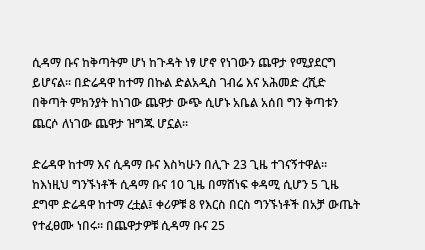ሲዳማ ቡና ከቅጣትም ሆነ ከጉዳት ነፃ ሆኖ የነገውን ጨዋታ የሚያደርግ ይሆናል። በድሬዳዋ ከተማ በኩል ድልአዲስ ገብሬ እና አሕመድ ረሺድ በቅጣት ምክንያት ከነገው ጨዋታ ውጭ ሲሆኑ አቤል አሰበ ግን ቅጣቱን ጨርሶ ለነገው ጨዋታ ዝግጁ ሆኗል።

ድሬዳዋ ከተማ እና ሲዳማ ቡና እስካሁን በሊጉ 23 ጊዜ ተገናኝተዋል። ከእነዚህ ግንኙነቶች ሲዳማ ቡና 10 ጊዜ በማሸነፍ ቀዳሚ ሲሆን 5 ጊዜ ደግሞ ድሬዳዋ ከተማ ረቷል፤ ቀሪዎቹ 8 የእርስ በርስ ግንኙነቶች በአቻ ውጤት የተፈፀሙ ነበሩ። በጨዋታዎቹ ሲዳማ ቡና 25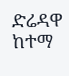ድሬዳዋ ከተማ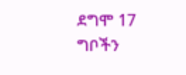ደግሞ 17 ግቦችን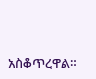አስቆጥረዋል።